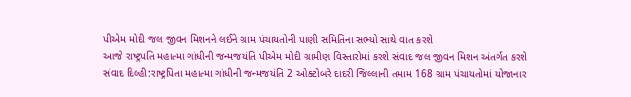પીએમ મોદી જલ જીવન મિશનને લઈને ગ્રામ પંચાયતોની પાણી સમિતિના સભ્યો સાથે વાત કરશે
આજે રાષ્ટ્રપતિ મહાત્મા ગાંધીની જન્મજયંતિ પીએમ મોદી ગ્રામીણ વિસ્તારોમાં કરશે સંવાદ જલ જીવન મિશન અંતર્ગત કરશે સંવાદ દિલ્હી:રાષ્ટ્રપિતા મહાત્મા ગાંધીની જન્મજયંતિ 2 ઓક્ટોબરે દાદરી જિલ્લાની તમામ 168 ગ્રામ પંચાયતોમાં યોજાનાર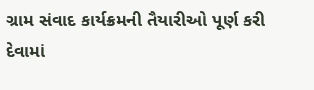ગ્રામ સંવાદ કાર્યક્રમની તૈયારીઓ પૂર્ણ કરી દેવામાં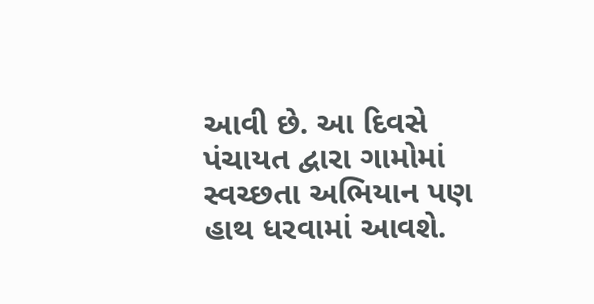આવી છે. આ દિવસે પંચાયત દ્વારા ગામોમાં સ્વચ્છતા અભિયાન પણ હાથ ધરવામાં આવશે.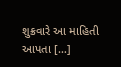શુક્રવારે આ માહિતી આપતા […]